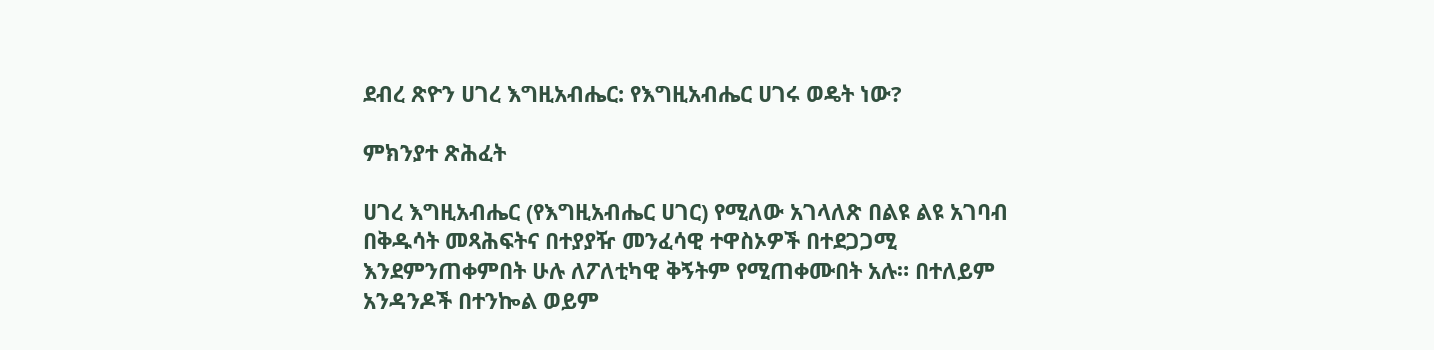ደብረ ጽዮን ሀገረ እግዚአብሔር: የእግዚአብሔር ሀገሩ ወዴት ነው?

ምክንያተ ጽሕፈት

ሀገረ እግዚአብሔር (የእግዚአብሔር ሀገር) የሚለው አገላለጽ በልዩ ልዩ አገባብ በቅዱሳት መጻሕፍትና በተያያዥ መንፈሳዊ ተዋስኦዎች በተደጋጋሚ እንደምንጠቀምበት ሁሉ ለፖለቲካዊ ቅኝትም የሚጠቀሙበት አሉ። በተለይም አንዳንዶች በተንኰል ወይም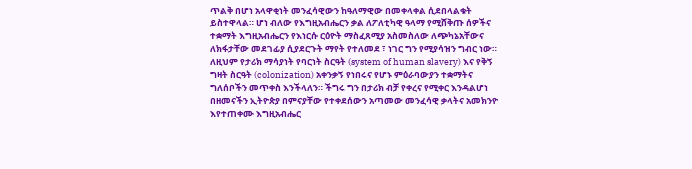ጥልቅ በሆነ አላዋቂነት መንፈሳዊውን ከዓለማዊው በመቀላቀል ሲደበላልቁት ይስተዋላል። ሆነ ብለው የእግዚአብሔርን ቃል ለፖለቲካዊ ዓላማ የሚሸቅጡ ሰዎችና ተቋማት እግዚአብሔርን የእነርሱ ርዕዮት ማስፈጸሚያ አስመስለው ለጭካኔአቸውና ለክፋታቸው መደገፊያ ሲያደርጉት ማየት የተለመደ ፣ ነገር ግን የሚያሳዝን ግብር ነው። ለዚህም የታሪክ ማሳያነት የባርነት ስርዓት (system of human slavery) እና የቅኝ ግዛት ስርዓት (colonization) አቀንቃኝ የነበሩና የሆኑ ምዕራባውያን ተቋማትና ግለሰቦችን መጥቀስ እንችላለን። ችግሩ ግን በታሪክ ብቻ የቀረና የሚቀር እንዳልሆነ በዘመናችን ኢትዮጵያ በምናያቸው የተቀደሰውን አጣመው መንፈሳዊ ቃላትና አመክንዮ እየተጠቀሙ እግዚአብሔር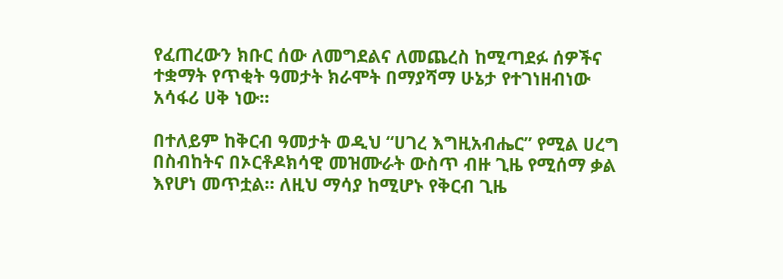የፈጠረውን ክቡር ሰው ለመግደልና ለመጨረስ ከሚጣደፉ ሰዎችና ተቋማት የጥቂት ዓመታት ክራሞት በማያሻማ ሁኔታ የተገነዘብነው አሳፋሪ ሀቅ ነው።

በተለይም ከቅርብ ዓመታት ወዲህ “ሀገረ እግዚአብሔር” የሚል ሀረግ በስብከትና በኦርቶዶክሳዊ መዝሙራት ውስጥ ብዙ ጊዜ የሚሰማ ቃል እየሆነ መጥቷል። ለዚህ ማሳያ ከሚሆኑ የቅርብ ጊዜ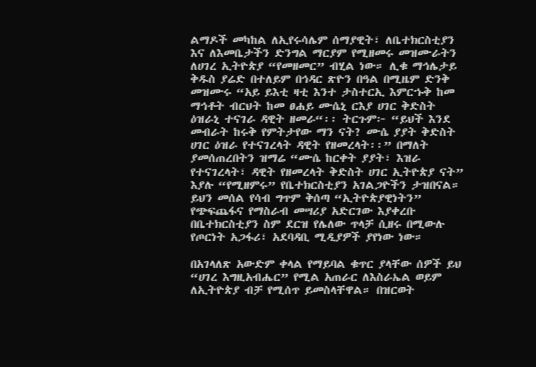ልማዶች መካከል ለኢየሩሳሌም ሰማያዊት፣ ለቤተክርስቲያን እና ለእመቤታችን ድንግል ማርያም የሚዘመሩ መዝሙራትን ለሀገረ ኢትዮጵያ “የመዘመር” ብሂል ነው። ሊቁ ማኅሌታይ ቅዱስ ያሬድ በተለይም በኅዳር ጽዮን በዓል በሚዜም ድንቅ መዝሙሩ “አይ ይእቲ ዛቲ እንተ ታስተርኢ እምርኁቅ ከመ ማኅቶት ብርህት ከመ ፀሐይ ሙሴኒ ርእያ ሀገር ቅድስት ዕዝራኒ ተናገራ ዳዊት ዘመራ“፡፡ ትርጉም፦ “ይህች እንደ መብራት ከሩቅ የምትታየው ማን ናት? ሙሴ ያያት ቅድስት ሀገር ዕዝራ የተናገረላት ዳዊት የዘመረላት፡፡” በማለት ያመሰጠረበትን ዝማሬ “ሙሴ ከርቀት ያያት፣ እዝራ የተናገረላት፣ ዳዊት የዘመረላት ቅድስት ሀገር ኢትዮጵያ ናት” እያሉ “የሚዘምሩ” የቤተክርስቲያን አገልጋዮችን ታዝበናል። ይህን መሰል የሳብ ግጥም ቅሰጣ “ኢትዮጵያዊነትን” የጭፍጨፋና የማስራብ መሣሪያ አድርገው እያቀረቡ በቤተክርስቲያን ስም ደርዝ የሌለው ጥላቻ ሲዘሩ በሚውሉ የጦርነት አጋፋሪ፣ አደባዳቢ ሚዲያዎች ያየነው ነው።

በአገላለጽ አውድም ቀላል የማይባል ቁጥር ያላቸው ሰዎች ይህ “ሀገረ እግዚአብሔር” የሚል አጠራር ለእስራኤል ወይም ለኢትዮጵያ ብቻ የሚሰጥ ይመስላቸዋል። በዝርወት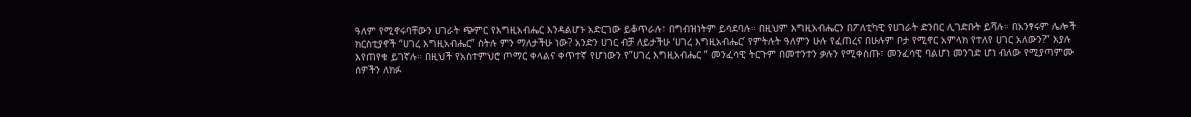ዓለም የሚኖሩባቸውን ሀገራት ጭምር የእግዚአብሔር እንዳልሆኑ አድርገው ይቆጥራሉ፣ በግብዝነትም ይሳደባሉ። በዚህም እግዚአብሔርን በፖለቲካዊ የሀገራት ድንበር ሊገድቡት ይሻሉ። በአንፃሩም ሌሎች ክርስቲያኖች “ሀገረ እግዚአብሔር” ስትሉ ምን ማለታችሁ ነው? አንድን ሀገር ብቻ ለይታችሁ ‘ሀገረ እግዚአብሔር’ የምትሉት ዓለምን ሁሉ የፈጠረና በሁሉም ቦታ የሚኖር አምላክ የተለየ ሀገር አለውን?” እያሉ እየጠየቁ ይገኛሉ። በዚህች የአስተምህሮ ጦማር ቀላልና ቀጥተኛ የሆነውን የ”ሀገረ እግዚአብሔር ” መንፈሳዊ ትርጉም በመተንተን ቃሉን የሚቀስጡ፣ መንፈሳዊ ባልሆነ መንገድ ሆነ ብለው የሚያጣምሙ ሰዎችን ለክፉ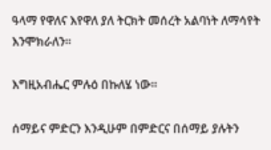ዓላማ የዋለና እየዋለ ያለ ትርክት መሰረት አልባነት ለማሳየት እንሞክራለን።

እግዚአብሔር ምሉዕ በኩለሄ ነው።

ሰማይና ምድርን እንዲሁም በምድርና በሰማይ ያሉትን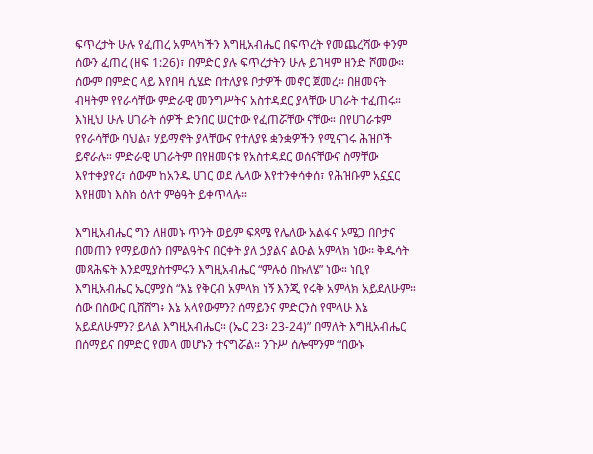ፍጥረታት ሁሉ የፈጠረ አምላካችን እግዚአብሔር በፍጥረት የመጨረሻው ቀንም ሰውን ፈጠረ (ዘፍ 1:26)፣ በምድር ያሉ ፍጥረታትን ሁሉ ይገዛም ዘንድ ሾመው። ሰውም በምድር ላይ እየበዛ ሲሄድ በተለያዩ ቦታዎች መኖር ጀመረ። በዘመናት ብዛትም የየራሳቸው ምድራዊ መንግሥትና አስተዳደር ያላቸው ሀገራት ተፈጠሩ። እነዚህ ሁሉ ሀገራት ሰዎች ድንበር ሠርተው የፈጠሯቸው ናቸው። በየሀገራቱም የየራሳቸው ባህል፣ ሃይማኖት ያላቸውና የተለያዩ ቋንቋዎችን የሚናገሩ ሕዝቦች ይኖራሉ። ምድራዊ ሀገራትም በየዘመናቱ የአስተዳደር ወሰናቸውና ስማቸው እየተቀያየረ፣ ሰውም ከአንዱ ሀገር ወደ ሌላው እየተንቀሳቀሰ፣ የሕዝቡም አኗኗር እየዘመነ እስክ ዕለተ ምፅዓት ይቀጥላሉ።

እግዚአብሔር ግን ለዘመኑ ጥንት ወይም ፍጻሜ የሌለው አልፋና ኦሜጋ በቦታና በመጠን የማይወሰን በምልዓትና በርቀት ያለ ኃያልና ልዑል አምላክ ነው፡፡ ቅዱሳት መጻሕፍት እንደሚያስተምሩን እግዚአብሔር “ምሉዕ በኩለሄ” ነው። ነቢየ እግዚአብሔር ኤርምያስ “እኔ የቅርብ አምላክ ነኝ እንጂ የሩቅ አምላክ አይደለሁም። ሰው በስውር ቢሸሸግ፥ እኔ አላየውምን? ሰማይንና ምድርንስ የሞላሁ እኔ አይደለሁምን? ይላል እግዚአብሔር። (ኤር 23፡ 23-24)” በማለት እግዚአብሔር በሰማይና በምድር የመላ መሆኑን ተናግሯል። ንጉሥ ሰሎሞንም “በውኑ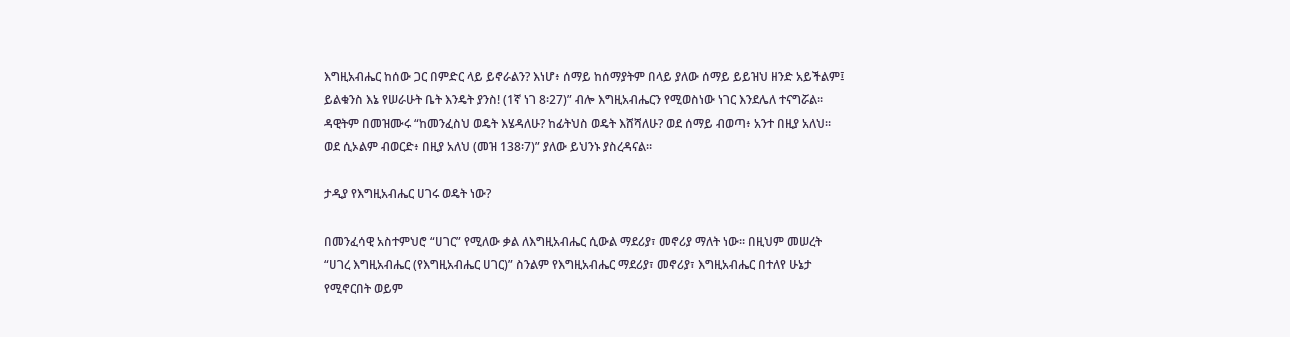እግዚአብሔር ከሰው ጋር በምድር ላይ ይኖራልን? እነሆ፥ ሰማይ ከሰማያትም በላይ ያለው ሰማይ ይይዝህ ዘንድ አይችልም፤ ይልቁንስ እኔ የሠራሁት ቤት እንዴት ያንስ! (1ኛ ነገ 8፡27)” ብሎ እግዚአብሔርን የሚወስነው ነገር እንደሌለ ተናግሯል። ዳዊትም በመዝሙሩ “ከመንፈስህ ወዴት እሄዳለሁ? ከፊትህስ ወዴት እሸሻለሁ? ወደ ሰማይ ብወጣ፥ አንተ በዚያ አለህ። ወደ ሲኦልም ብወርድ፥ በዚያ አለህ (መዝ 138፡7)” ያለው ይህንኑ ያስረዳናል።

ታዲያ የእግዚአብሔር ሀገሩ ወዴት ነው?

በመንፈሳዊ አስተምህሮ “ሀገር” የሚለው ቃል ለእግዚአብሔር ሲውል ማደሪያ፣ መኖሪያ ማለት ነው። በዚህም መሠረት “ሀገረ እግዚአብሔር (የእግዚአብሔር ሀገር)” ስንልም የእግዚአብሔር ማደሪያ፣ መኖሪያ፣ እግዚአብሔር በተለየ ሁኔታ የሚኖርበት ወይም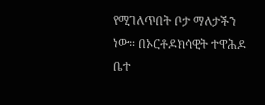የሚገለጥበት ቦታ ማለታችን ነው። በኦርቶዶክሳዊት ተዋሕዶ ቤተ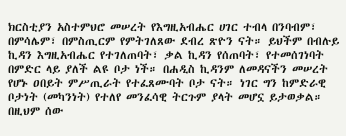ክርስቲያን አስተምህሮ መሠረት የእግዚአብሔር ሀገር ተብላ በንባብም፣ በምሳሌም፣ በምስጢርም የምትገለጸው ደብረ ጽዮን ናት። ይህችም በብሉይ ኪዳን እግዚአብሔር የተገለጠባት፣ ቃል ኪዳን የሰጠባት፣ የተመሰገነባት በምድር ላይ ያለች ልዩ ቦታ ነች። በሐዲስ ኪዳንም ለመዳናችን መሠረት የሆኑ ዐበይት ምሥጢራት የተፈጸሙባት ቦታ ናት። ነገር ግን ከምድራዊ ቦታነት (መካንነት) የተለየ መንፈሳዊ ትርጉም ያላት መሆኗ ይታወቃል። በዚህም ሰው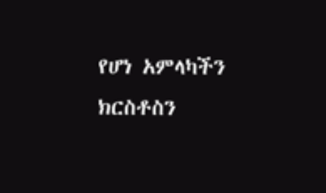የሆነ አምላካችን ክርስቶስን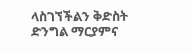ላስገኘችልን ቅድስት ድንግል ማርያምና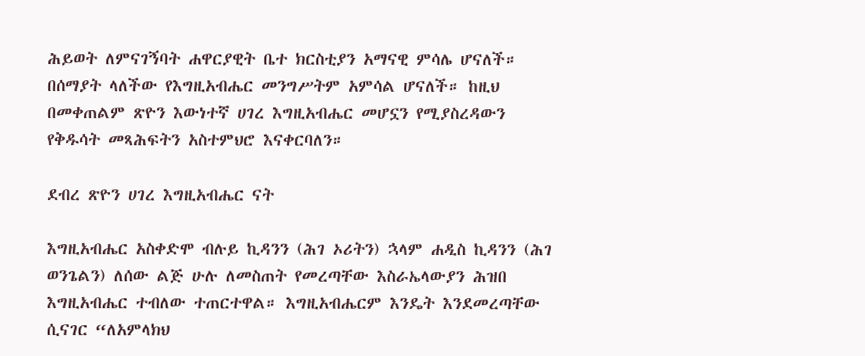ሕይወት ለምናገኝባት ሐዋርያዊት ቤተ ክርስቲያን አማናዊ ምሳሌ ሆናለች። በሰማያት ላለችው የእግዚአብሔር መንግሥትም አምሳል ሆናለች። ከዚህ በመቀጠልም ጽዮን እውነተኛ ሀገረ እግዚአብሔር መሆኗን የሚያስረዳውን የቅዱሳት መጻሕፍትን አስተምህሮ እናቀርባለን።

ደብረ ጽዮን ሀገረ እግዚአብሔር ናት

እግዚአብሔር አስቀድሞ ብሉይ ኪዳንን (ሕገ ኦሪትን) ኋላም ሐዲስ ኪዳንን (ሕገ ወንጌልን) ለሰው ልጅ ሁሉ ለመስጠት የመረጣቸው እስራኤላውያን ሕዝበ እግዚአብሔር ተብለው ተጠርተዋል። እግዚአብሔርም እንዴት እንደመረጣቸው ሲናገር “ለአምላክህ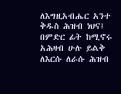ለእግዚአብሔር አንተ ቅዱስ ሕዝብ ነህና፤ በምድር ፊት ከሚኖሩ አሕዛብ ሁሉ ይልቅ ለእርሱ ለራሱ ሕዝብ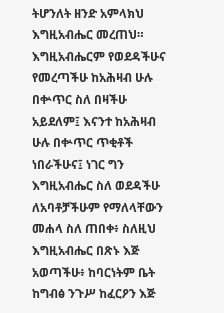ትሆንለት ዘንድ አምላክህ እግዚአብሔር መረጠህ። እግዚአብሔርም የወደዳችሁና የመረጣችሁ ከአሕዛብ ሁሉ በቍጥር ስለ በዛችሁ አይደለም፤ እናንተ ከአሕዛብ ሁሉ በቍጥር ጥቂቶች ነበራችሁና፤ ነገር ግን እግዚአብሔር ስለ ወደዳችሁ ለአባቶቻችሁም የማለላቸውን መሐላ ስለ ጠበቀ፥ ስለዚህ እግዚአብሔር በጽኑ እጅ አወጣችሁ፥ ከባርነትም ቤት ከግብፅ ንጉሥ ከፈርዖን እጅ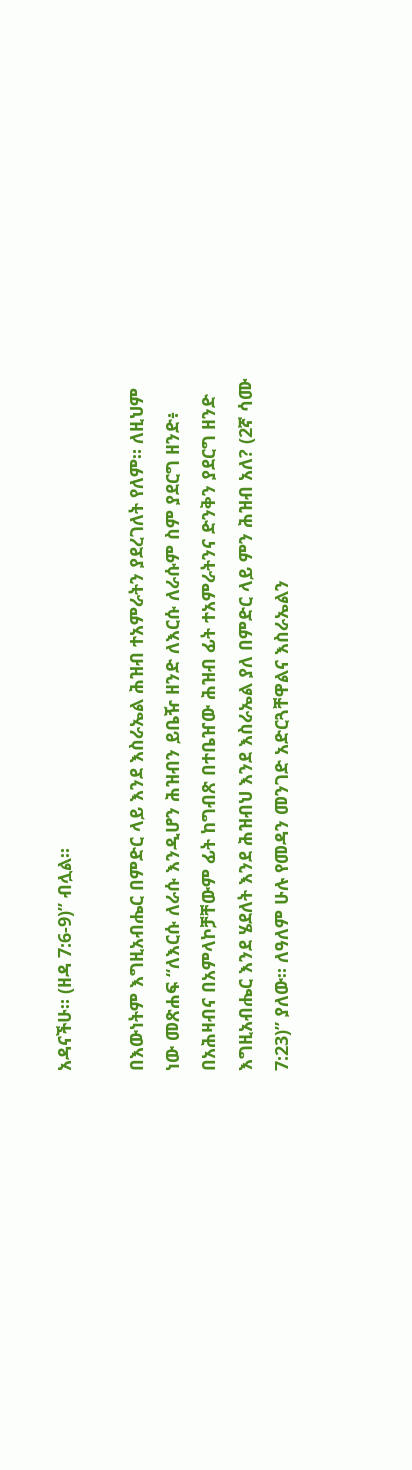አዳናችሁ። (ዘዳ 7:6-9)” ብሏል።

በእውነትም እግዚአብሔር በምድር ላይ እንደ እስራኤል ሕዝብ ተአምራትን ያደረገለት የለም። ለዚህም ነው መጽሐፍ “ለእርሱ ለራሱ እንዲሆን ሕዝብን ይቤዥ ዘንድ ለእርሱ ለራሱም ስም ያደርግ ዘንድ፥ በአሕዛብና በአምላኮቻቸውም ፊት ከግብጽ በተቤዠው ሕዝብ ፊት ተአምራትንና ድንቅን ያደርግ ዘንድ እግዚአብሔር እንደ ሄደለት እንደ ሕዝብህ እንደ እስራኤል ያለ በምድር ላይ ምን ሕዝብ አለ? (2ኛ ሳሙ 7:23)” ያለው። ለዓለም ሁሉ የመዳን መንገድ አድርጓቸዋልና እስራኤልን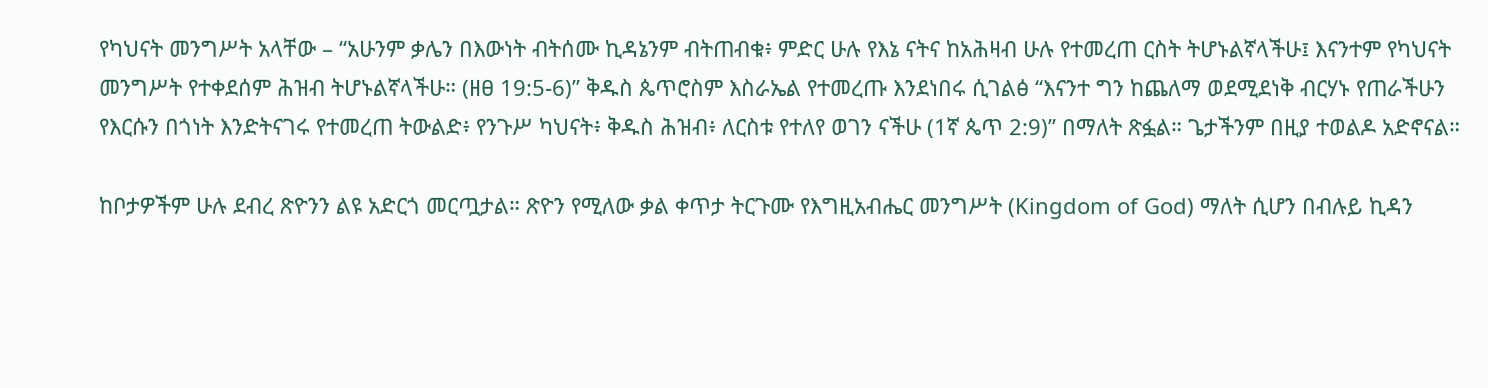የካህናት መንግሥት አላቸው – “አሁንም ቃሌን በእውነት ብትሰሙ ኪዳኔንም ብትጠብቁ፥ ምድር ሁሉ የእኔ ናትና ከአሕዛብ ሁሉ የተመረጠ ርስት ትሆኑልኛላችሁ፤ እናንተም የካህናት መንግሥት የተቀደሰም ሕዝብ ትሆኑልኛላችሁ። (ዘፀ 19:5-6)” ቅዱስ ጴጥሮስም እስራኤል የተመረጡ እንደነበሩ ሲገልፅ “እናንተ ግን ከጨለማ ወደሚደነቅ ብርሃኑ የጠራችሁን የእርሱን በጎነት እንድትናገሩ የተመረጠ ትውልድ፥ የንጉሥ ካህናት፥ ቅዱስ ሕዝብ፥ ለርስቱ የተለየ ወገን ናችሁ (1ኛ ጴጥ 2:9)” በማለት ጽፏል። ጌታችንም በዚያ ተወልዶ አድኖናል።

ከቦታዎችም ሁሉ ደብረ ጽዮንን ልዩ አድርጎ መርጧታል። ጽዮን የሚለው ቃል ቀጥታ ትርጉሙ የእግዚአብሔር መንግሥት (Kingdom of God) ማለት ሲሆን በብሉይ ኪዳን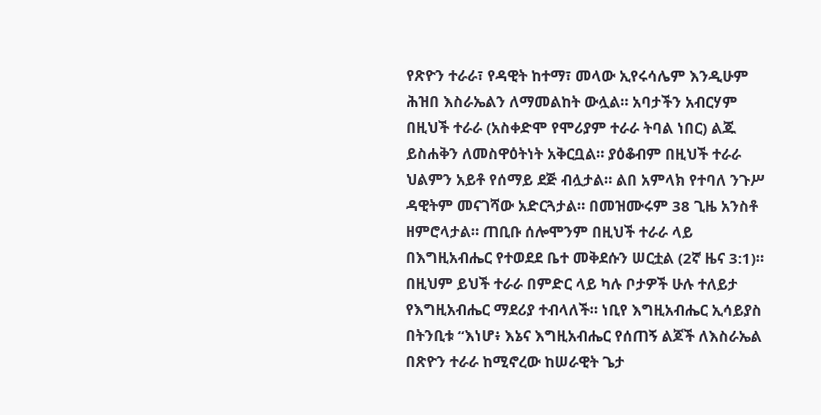የጽዮን ተራራ፣ የዳዊት ከተማ፣ መላው ኢየሩሳሌም እንዲሁም ሕዝበ እስራኤልን ለማመልከት ውሏል። አባታችን አብርሃም በዚህች ተራራ (አስቀድሞ የሞሪያም ተራራ ትባል ነበር) ልጁ ይስሐቅን ለመስዋዕትነት አቅርቧል። ያዕቆብም በዚህች ተራራ ህልምን አይቶ የሰማይ ደጅ ብሏታል። ልበ አምላክ የተባለ ንጉሥ ዳዊትም መናገሻው አድርጓታል። በመዝሙሩም 38 ጊዜ አንስቶ ዘምሮላታል። ጠቢቡ ሰሎሞንም በዚህች ተራራ ላይ በእግዚአብሔር የተወደደ ቤተ መቅደሱን ሠርቷል (2ኛ ዜና 3:1)። በዚህም ይህች ተራራ በምድር ላይ ካሉ ቦታዎች ሁሉ ተለይታ የእግዚአብሔር ማደሪያ ተብላለች። ነቢየ እግዚአብሔር ኢሳይያስ በትንቢቱ “እነሆ፥ እኔና እግዚአብሔር የሰጠኝ ልጆች ለእስራኤል በጽዮን ተራራ ከሚኖረው ከሠራዊት ጌታ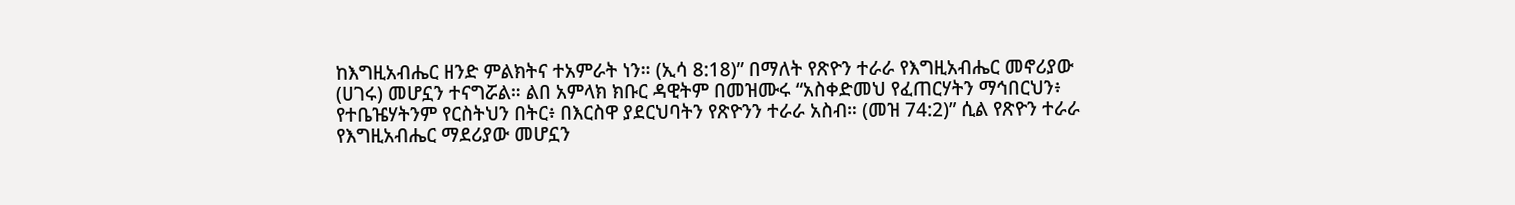ከእግዚአብሔር ዘንድ ምልክትና ተአምራት ነን። (ኢሳ 8:18)” በማለት የጽዮን ተራራ የእግዚአብሔር መኖሪያው (ሀገሩ) መሆኗን ተናግሯል። ልበ አምላክ ክቡር ዳዊትም በመዝሙሩ “አስቀድመህ የፈጠርሃትን ማኅበርህን፥ የተቤዤሃትንም የርስትህን በትር፥ በእርስዋ ያደርህባትን የጽዮንን ተራራ አስብ። (መዝ 74:2)” ሲል የጽዮን ተራራ የእግዚአብሔር ማደሪያው መሆኗን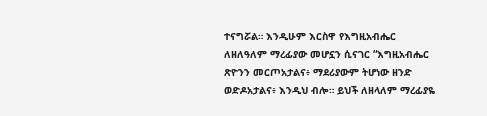ተናግሯል። እንዲሁም እርስዋ የእግዚአብሔር ለዘለዓለም ማረፊያው መሆኗን ሲናገር “እግዚአብሔር ጽዮንን መርጦአታልና፥ ማደሪያውም ትሆነው ዘንድ ወድዶአታልና፥ እንዲህ ብሎ። ይህች ለዘላለም ማረፊያዬ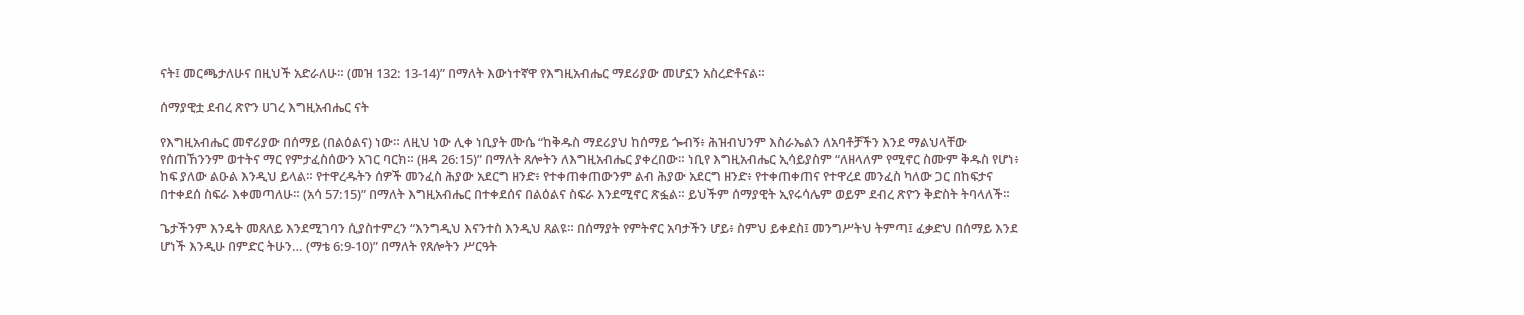ናት፤ መርጫታለሁና በዚህች አድራለሁ። (መዝ 132: 13-14)” በማለት እውነተኛዋ የእግዚአብሔር ማደሪያው መሆኗን አስረድቶናል።

ሰማያዊቷ ደብረ ጽዮን ሀገረ እግዚአብሔር ናት

የእግዚአብሔር መኖሪያው በሰማይ (በልዕልና) ነው። ለዚህ ነው ሊቀ ነቢያት ሙሴ “ከቅዱስ ማደሪያህ ከሰማይ ጐብኝ፥ ሕዝብህንም እስራኤልን ለአባቶቻችን እንደ ማልህላቸው የሰጠኸንንም ወተትና ማር የምታፈስሰውን አገር ባርክ። (ዘዳ 26:15)” በማለት ጸሎትን ለእግዚአብሔር ያቀረበው። ነቢየ እግዚአብሔር ኢሳይያስም “ለዘላለም የሚኖር ስሙም ቅዱስ የሆነ፥ ከፍ ያለው ልዑል እንዲህ ይላል። የተዋረዱትን ሰዎች መንፈስ ሕያው አደርግ ዘንድ፥ የተቀጠቀጠውንም ልብ ሕያው አደርግ ዘንድ፥ የተቀጠቀጠና የተዋረደ መንፈስ ካለው ጋር በከፍታና በተቀደሰ ስፍራ እቀመጣለሁ። (አሳ 57:15)” በማለት እግዚአብሔር በተቀደሰና በልዕልና ስፍራ እንደሚኖር ጽፏል። ይህችም ሰማያዊት ኢየሩሳሌም ወይም ደብረ ጽዮን ቅድስት ትባላለች።

ጌታችንም እንዴት መጸለይ እንደሚገባን ሲያስተምረን “እንግዲህ እናንተስ እንዲህ ጸልዩ። በሰማያት የምትኖር አባታችን ሆይ፥ ስምህ ይቀደስ፤ መንግሥትህ ትምጣ፤ ፈቃድህ በሰማይ እንደ ሆነች እንዲሁ በምድር ትሁን… (ማቴ 6:9-10)” በማለት የጸሎትን ሥርዓት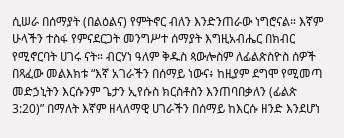ሲሠራ በሰማያት (በልዕልና) የምትኖር ብለን እንድንጠራው ነግሮናል። እኛም ሁላችን ተስፋ የምናደርጋት መንግሥተ ሰማያት እግዚአብሔር በክብር የሚኖርባት ሀገሩ ናት። ብርሃነ ዓለም ቅዱስ ጳውሎስም ለፊልጵስዮስ ሰዎች በጻፈው መልእክቱ “እኛ አገራችን በሰማይ ነውና፥ ከዚያም ደግሞ የሚመጣ መድኃኒትን እርሱንም ጌታን ኢየሱስ ክርስቶስን እንጠባበቃለን (ፊልጵ 3:20)” በማለት እኛም ዘላለማዊ ሀገራችን በሰማይ ከእርሱ ዘንድ እንደሆነ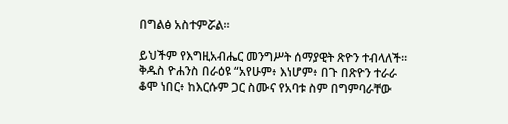በግልፅ አስተምሯል።

ይህችም የእግዚአብሔር መንግሥት ሰማያዊት ጽዮን ተብላለች። ቅዱስ ዮሐንስ በራዕዩ “አየሁም፥ እነሆም፥ በጉ በጽዮን ተራራ ቆሞ ነበር፥ ከእርሱም ጋር ስሙና የአባቱ ስም በግምባራቸው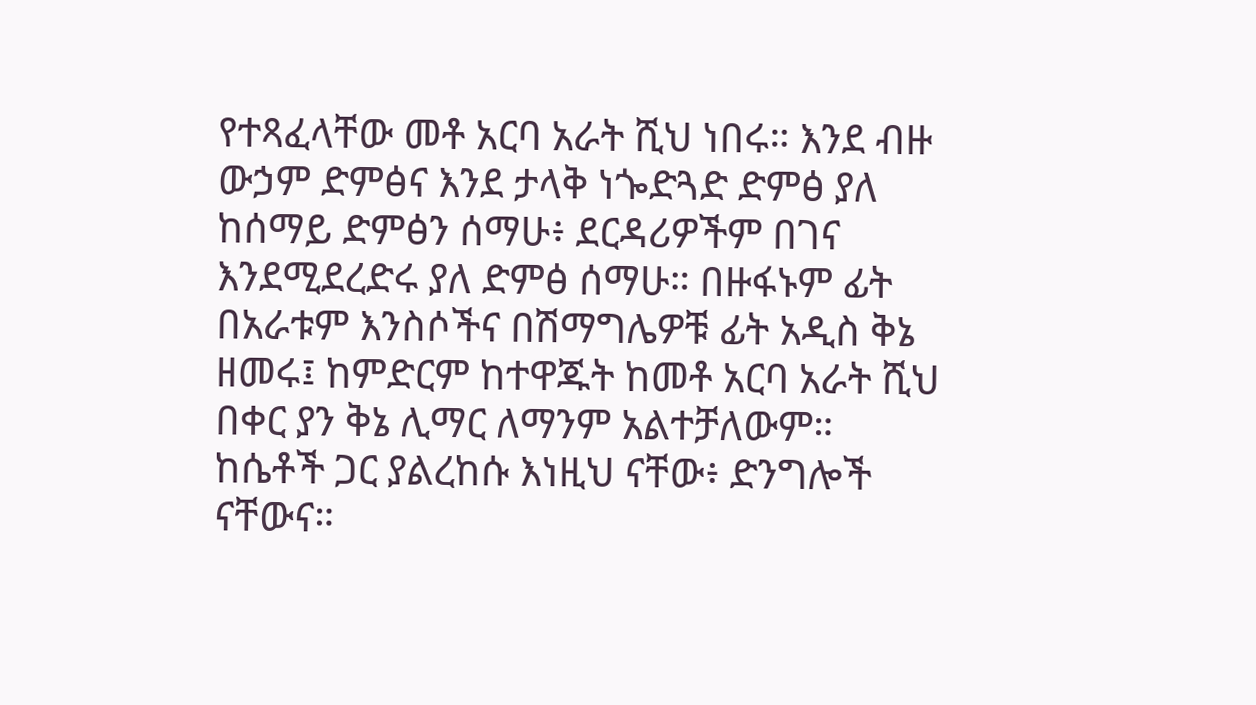የተጻፈላቸው መቶ አርባ አራት ሺህ ነበሩ። እንደ ብዙ ውኃም ድምፅና እንደ ታላቅ ነጐድጓድ ድምፅ ያለ ከሰማይ ድምፅን ሰማሁ፥ ደርዳሪዎችም በገና እንደሚደረድሩ ያለ ድምፅ ሰማሁ። በዙፋኑም ፊት በአራቱም እንስሶችና በሽማግሌዎቹ ፊት አዲስ ቅኔ ዘመሩ፤ ከምድርም ከተዋጁት ከመቶ አርባ አራት ሺህ በቀር ያን ቅኔ ሊማር ለማንም አልተቻለውም። ከሴቶች ጋር ያልረከሱ እነዚህ ናቸው፥ ድንግሎች ናቸውና።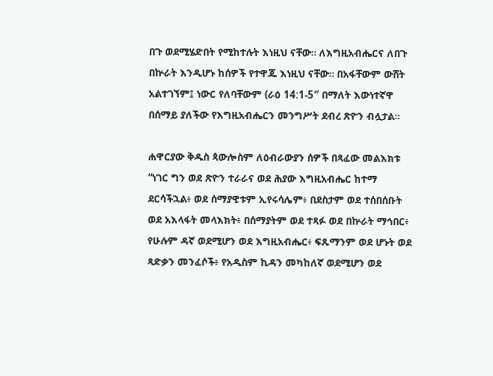በጉ ወደሚሄድበት የሚከተሉት እነዚህ ናቸው። ለእግዚአብሔርና ለበጉ በኵራት እንዲሆኑ ከሰዎች የተዋጁ እነዚህ ናቸው። በአፋቸውም ውሸት አልተገኘም፤ ነውር የለባቸውም (ራዕ 14:1-5″ በማለት እውነተኛዋ በሰማይ ያለችው የእግዚአብሔርን መንግሥት ደብረ ጽዮን ብሏታል።

ሐዋርያው ቅዱስ ጳውሎስም ለዕብራውያን ሰዎች በጻፈው መልእክቱ “ነገር ግን ወደ ጽዮን ተራራና ወደ ሕያው እግዚአብሔር ከተማ ደርሳችኋል፥ ወደ ሰማያዊቱም ኢየሩሳሌም፥ በደስታም ወደ ተሰበሰቡት ወደ አእላፋት መላእክት፥ በሰማያትም ወደ ተጻፉ ወደ በኵራት ማኅበር፥ የሁሉም ዳኛ ወደሚሆን ወደ እግዚአብሔር፥ ፍጹማንም ወደ ሆኑት ወደ ጻድቃን መንፈሶች፥ የአዲስም ኪዳን መካከለኛ ወደሚሆን ወደ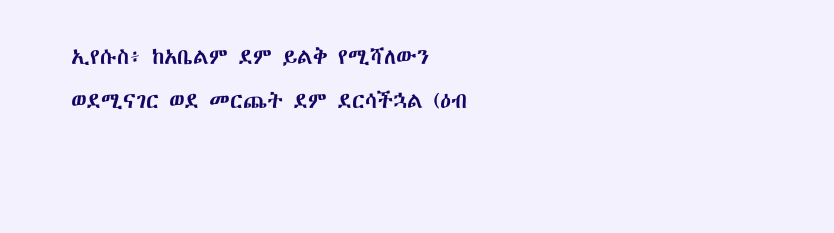ኢየሱስ፥ ከአቤልም ደም ይልቅ የሚሻለውን ወደሚናገር ወደ መርጨት ደም ደርሳችኋል (ዕብ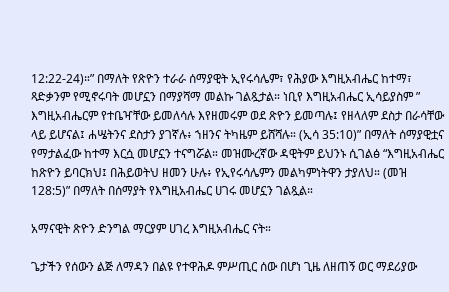12:22-24)።” በማለት የጽዮን ተራራ ሰማያዊት ኢየሩሳሌም፣ የሕያው እግዚአብሔር ከተማ፣ ጻድቃንም የሚኖሩባት መሆኗን በማያሻማ መልኩ ገልጿታል። ነቢየ እግዚአብሔር ኢሳይያስም ” እግዚአብሔርም የተቤዣቸው ይመለሳሉ እየዘመሩም ወደ ጽዮን ይመጣሉ፤ የዘላለም ደስታ በራሳቸው ላይ ይሆናል፤ ሐሤትንና ደስታን ያገኛሉ፥ ኀዘንና ትካዜም ይሸሻሉ። (ኢሳ 35:10)” በማለት ሰማያዊቷና የማታልፈው ከተማ እርሷ መሆኗን ተናግሯል። መዝሙረኛው ዳዊትም ይህንኑ ሲገልፅ “እግዚአብሔር ከጽዮን ይባርክህ፤ በሕይወትህ ዘመን ሁሉ፥ የኢየሩሳሌምን መልካምነትዋን ታያለህ። (መዝ 128:5)” በማለት በሰማያት የእግዚአብሔር ሀገሩ መሆኗን ገልጿል።

አማናዊት ጽዮን ድንግል ማርያም ሀገረ እግዚአብሔር ናት።

ጌታችን የሰውን ልጅ ለማዳን በልዩ የተዋሕዶ ምሥጢር ሰው በሆነ ጊዜ ለዘጠኝ ወር ማደሪያው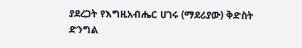ያደረጋት የእግዚአብሔር ሀገሩ (ማደሪያው) ቅድስት ድንግል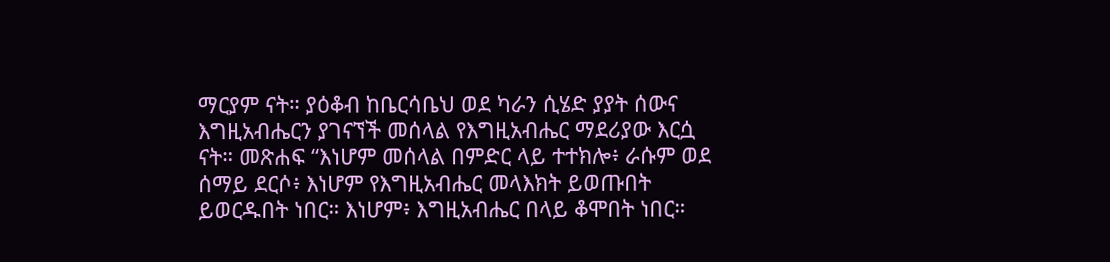ማርያም ናት። ያዕቆብ ከቤርሳቤህ ወደ ካራን ሲሄድ ያያት ሰውና እግዚአብሔርን ያገናኘች መሰላል የእግዚአብሔር ማደሪያው እርሷ ናት። መጽሐፍ “እነሆም መሰላል በምድር ላይ ተተክሎ፥ ራሱም ወደ ሰማይ ደርሶ፥ እነሆም የእግዚአብሔር መላእክት ይወጡበት ይወርዱበት ነበር። እነሆም፥ እግዚአብሔር በላይ ቆሞበት ነበር።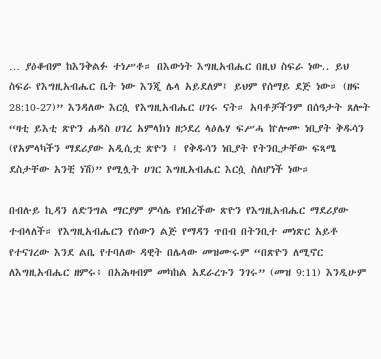… ያዕቆብም ከእንቅልፉ ተነሥቶ። በእውነት እግዚአብሔር በዚህ ስፍራ ነው.. ይህ ስፍራ የእግዚአብሔር ቤት ነው እንጂ ሌላ አይደለም፤ ይህም የሰማይ ደጅ ነው። (ዘፍ 28:10-27)” እንዳለው እርሷ የእግዚአብሔር ሀገሩ ናት። አባቶቻችንም በሰዓታት ጸሎት “ዛቲ ይእቲ ጽዮን ሐዳስ ሀገረ አምላክነ ዘኃደረ ላዕሌሃ ፍሥሓ ኵሎሙ ነቢያት ቅዱሳን (የአምላካችን ማደሪያው አዲሲቷ ጽዮን ፤ የቅዱሳን ነቢያት የትንቢታቸው ፍጻሜ ደስታቸው አንቺ ነሽ)” የሚሏት ሀገር እግዚአብሔር እርሷ ስለሆነች ነው።

በብሉይ ኪዳን ለድንግል ማርያም ምሳሌ የነበረችው ጽዮን የእግዚአብሔር ማደሪያው ተብላለች። የእግዚአብሔርን የሰውን ልጅ የማዳን ጥበብ በትንቢተ መነጽር አይቶ የተናገረው እንደ ልቤ የተባለው ዳዊት በሌላው መዝሙሩም “በጽዮን ለሚኖር ለእግዚአብሔር ዘምሩ፥ በአሕዛብም መካከል አደራረጉን ንገሩ” (መዝ 9:11) እንዲሁም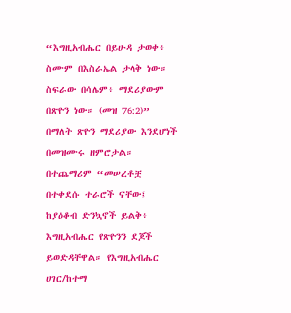“እግዚአብሔር በይሁዳ ታወቀ፥ ስሙም በእስራኤል ታላቅ ነው። ስፍራው በሳሌም፥ ማደሪያውም በጽዮን ነው። (መዝ 76:2)” በማለት ጽዮን ማደሪያው እንደሆነች በመዝሙሩ ዘምሮታል። በተጨማሪም “መሠረቶቿ በተቀደሱ ተራሮች ናቸው፤ ከያዕቆብ ድንኳኖች ይልቅ፥ እግዚአብሔር የጽዮንን ደጆች ይወድዳቸዋል። የእግዚአብሔር ሀገር/ከተማ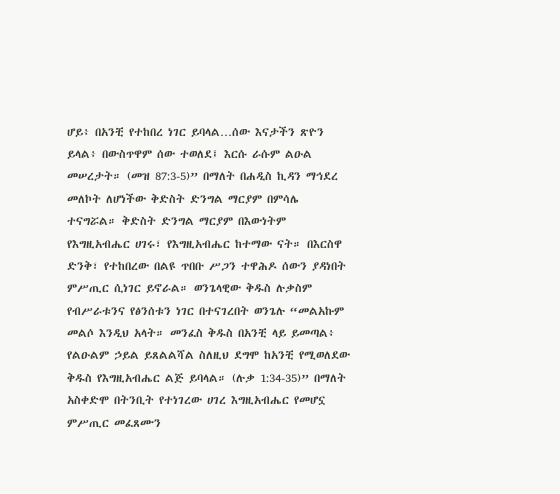ሆይ፥ በአንቺ የተከበረ ነገር ይባላል…ሰው እናታችን ጽዮን ይላል፥ በውስጥዋም ሰው ተወለደ፤ እርሱ ራሱም ልዑል መሠረታት። (መዝ 87:3-5)” በማለት በሐዲስ ኪዳን ማኅደረ መለኮት ለሆነችው ቅድስት ድንግል ማርያም በምሳሌ ተናግሯል። ቅድስት ድንግል ማርያም በእውነትም የእግዚአብሔር ሀገሩ፣ የእግዚአብሔር ከተማው ናት። በእርስዋ ድንቅ፣ የተከበረው በልዩ ጥበቡ ሥጋን ተዋሕዶ ሰውን ያዳነበት ምሥጢር ሲነገር ይኖራል። ወንጌላዊው ቅዱስ ሉቃስም የብሥራቱንና የፅንሰቱን ነገር በተናገረበት ወንጌሉ “መልአኩም መልሶ እንዲህ አላት። መንፈስ ቅዱስ በአንቺ ላይ ይመጣል፥ የልዑልም ኃይል ይጸልልሻል ስለዚህ ደግሞ ከአንቺ የሚወለደው ቅዱስ የእግዚአብሔር ልጅ ይባላል። (ሉቃ 1:34-35)” በማለት አስቀድሞ በትንቢት የተነገረው ሀገረ እግዚአብሔር የመሆኗ ምሥጢር መፈጸሙን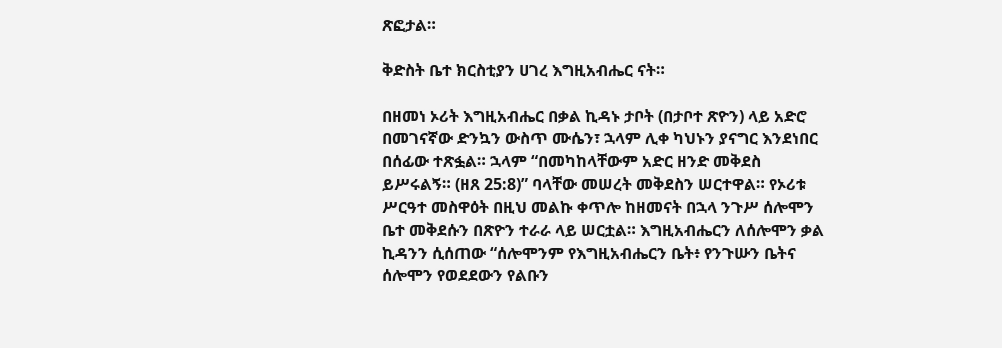ጽፎታል።

ቅድስት ቤተ ክርስቲያን ሀገረ እግዚአብሔር ናት።

በዘመነ ኦሪት እግዚአብሔር በቃል ኪዳኑ ታቦት (በታቦተ ጽዮን) ላይ አድሮ በመገናኛው ድንኳን ውስጥ ሙሴን፣ ኋላም ሊቀ ካህኑን ያናግር እንደነበር በሰፊው ተጽፏል። ኋላም “በመካከላቸውም አድር ዘንድ መቅደስ ይሥሩልኝ። (ዘጸ 25:8)” ባላቸው መሠረት መቅደስን ሠርተዋል። የኦሪቱ ሥርዓተ መስዋዕት በዚህ መልኩ ቀጥሎ ከዘመናት በኋላ ንጉሥ ሰሎሞን ቤተ መቅደሱን በጽዮን ተራራ ላይ ሠርቷል። እግዚአብሔርን ለሰሎሞን ቃል ኪዳንን ሲሰጠው “ሰሎሞንም የእግዚአብሔርን ቤት፥ የንጉሡን ቤትና ሰሎሞን የወደደውን የልቡን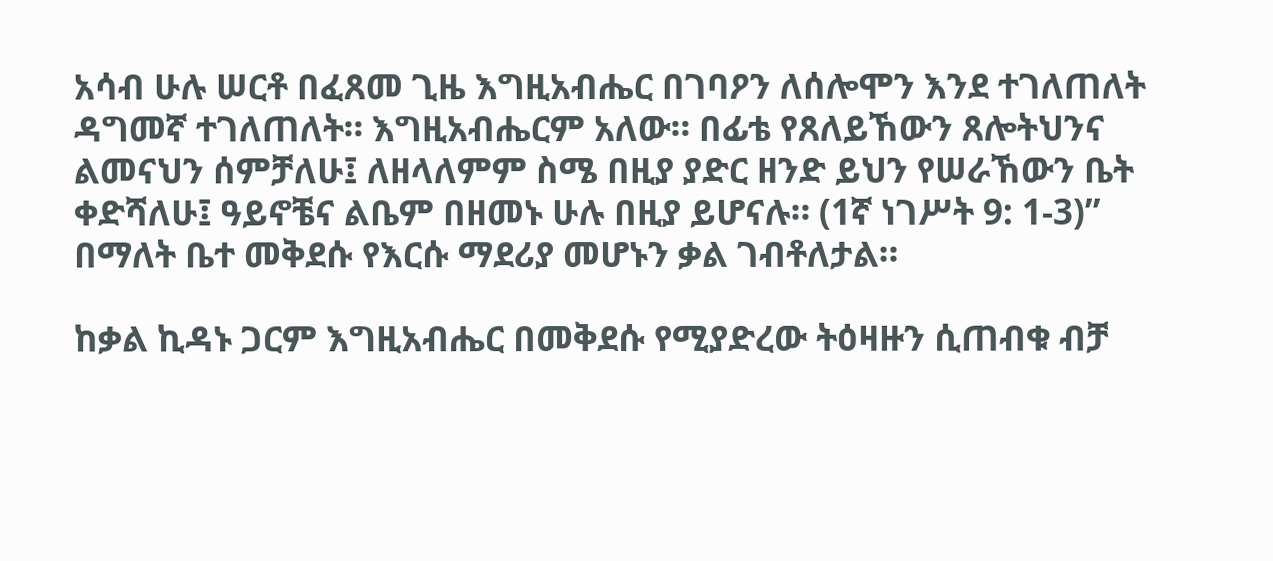አሳብ ሁሉ ሠርቶ በፈጸመ ጊዜ እግዚአብሔር በገባዖን ለሰሎሞን እንደ ተገለጠለት ዳግመኛ ተገለጠለት። እግዚአብሔርም አለው። በፊቴ የጸለይኸውን ጸሎትህንና ልመናህን ሰምቻለሁ፤ ለዘላለምም ስሜ በዚያ ያድር ዘንድ ይህን የሠራኸውን ቤት ቀድሻለሁ፤ ዓይኖቼና ልቤም በዘመኑ ሁሉ በዚያ ይሆናሉ። (1ኛ ነገሥት 9: 1-3)” በማለት ቤተ መቅደሱ የእርሱ ማደሪያ መሆኑን ቃል ገብቶለታል።

ከቃል ኪዳኑ ጋርም እግዚአብሔር በመቅደሱ የሚያድረው ትዕዛዙን ሲጠብቁ ብቻ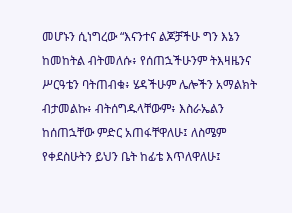መሆኑን ሲነግረው “እናንተና ልጆቻችሁ ግን እኔን ከመከትል ብትመለሱ፥ የሰጠኋችሁንም ትእዛዜንና ሥርዓቴን ባትጠብቁ፥ ሄዳችሁም ሌሎችን አማልክት ብታመልኩ፥ ብትሰግዱላቸውም፥ እስራኤልን ከሰጠኋቸው ምድር አጠፋቸዋለሁ፤ ለስሜም የቀደስሁትን ይህን ቤት ከፊቴ እጥለዋለሁ፤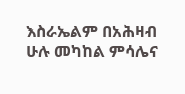እስራኤልም በአሕዛብ ሁሉ መካከል ምሳሌና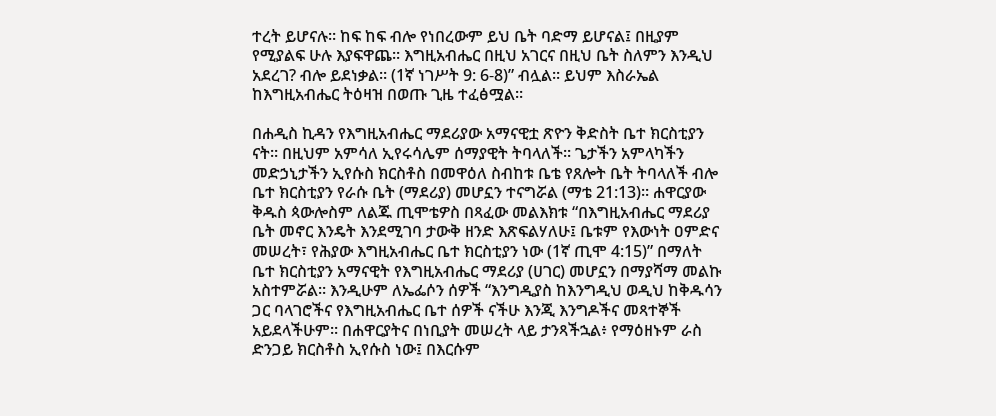ተረት ይሆናሉ። ከፍ ከፍ ብሎ የነበረውም ይህ ቤት ባድማ ይሆናል፤ በዚያም የሚያልፍ ሁሉ እያፍዋጨ። እግዚአብሔር በዚህ አገርና በዚህ ቤት ስለምን እንዲህ አደረገ? ብሎ ይደነቃል። (1ኛ ነገሥት 9: 6-8)” ብሏል። ይህም እስራኤል ከእግዚአብሔር ትዕዛዝ በወጡ ጊዜ ተፈፅሟል።

በሐዲስ ኪዳን የእግዚአብሔር ማደሪያው አማናዊቷ ጽዮን ቅድስት ቤተ ክርስቲያን ናት። በዚህም አምሳለ ኢየሩሳሌም ሰማያዊት ትባላለች። ጌታችን አምላካችን መድኃኒታችን ኢየሱስ ክርስቶስ በመዋዕለ ስብከቱ ቤቴ የጸሎት ቤት ትባላለች ብሎ ቤተ ክርስቲያን የራሱ ቤት (ማደሪያ) መሆኗን ተናግሯል (ማቴ 21:13)። ሐዋርያው ቅዱስ ጳውሎስም ለልጁ ጢሞቴዎስ በጻፈው መልእክቱ “በእግዚአብሔር ማደሪያ ቤት መኖር እንዴት እንደሚገባ ታውቅ ዘንድ እጽፍልሃለሁ፤ ቤቱም የእውነት ዐምድና መሠረት፣ የሕያው እግዚአብሔር ቤተ ክርስቲያን ነው (1ኛ ጢሞ 4:15)” በማለት ቤተ ክርስቲያን አማናዊት የእግዚአብሔር ማደሪያ (ሀገር) መሆኗን በማያሻማ መልኩ አስተምሯል። እንዲሁም ለኤፌሶን ሰዎች “እንግዲያስ ከእንግዲህ ወዲህ ከቅዱሳን ጋር ባላገሮችና የእግዚአብሔር ቤተ ሰዎች ናችሁ እንጂ እንግዶችና መጻተኞች አይደላችሁም። በሐዋርያትና በነቢያት መሠረት ላይ ታንጻችኋል፥ የማዕዘኑም ራስ ድንጋይ ክርስቶስ ኢየሱስ ነው፤ በእርሱም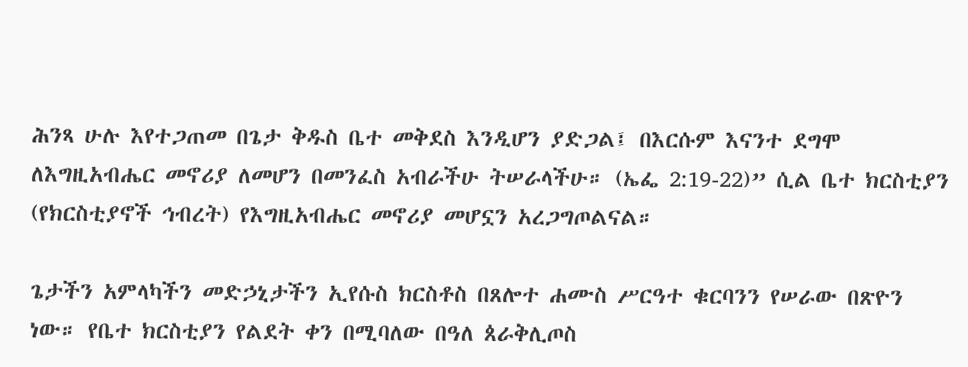ሕንጻ ሁሉ እየተጋጠመ በጌታ ቅዱስ ቤተ መቅደስ እንዲሆን ያድጋል፤ በእርሱም እናንተ ደግሞ ለእግዚአብሔር መኖሪያ ለመሆን በመንፈስ አብራችሁ ትሠራላችሁ። (ኤፌ 2:19-22)” ሲል ቤተ ክርስቲያን (የክርስቲያኖች ኅብረት) የእግዚአብሔር መኖሪያ መሆኗን አረጋግጦልናል።

ጌታችን አምላካችን መድኃኒታችን ኢየሱስ ክርስቶስ በጸሎተ ሐሙስ ሥርዓተ ቁርባንን የሠራው በጽዮን ነው። የቤተ ክርስቲያን የልደት ቀን በሚባለው በዓለ ጰራቅሊጦስ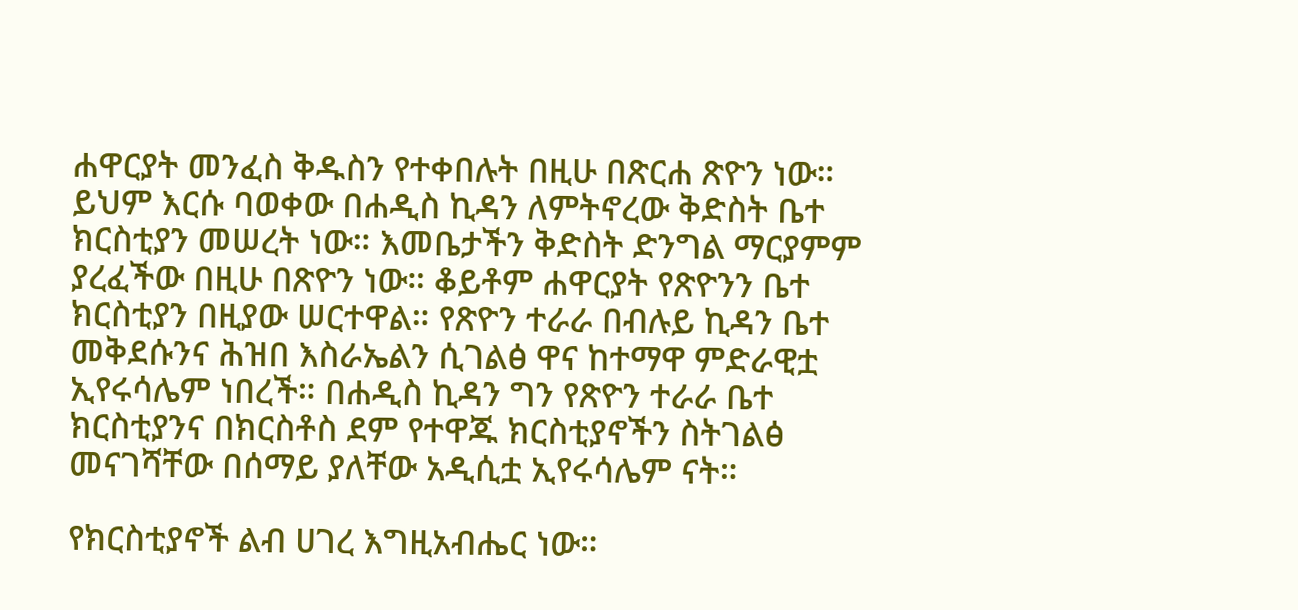ሐዋርያት መንፈስ ቅዱስን የተቀበሉት በዚሁ በጽርሐ ጽዮን ነው። ይህም እርሱ ባወቀው በሐዲስ ኪዳን ለምትኖረው ቅድስት ቤተ ክርስቲያን መሠረት ነው። እመቤታችን ቅድስት ድንግል ማርያምም ያረፈችው በዚሁ በጽዮን ነው። ቆይቶም ሐዋርያት የጽዮንን ቤተ ክርስቲያን በዚያው ሠርተዋል። የጽዮን ተራራ በብሉይ ኪዳን ቤተ መቅደሱንና ሕዝበ እስራኤልን ሲገልፅ ዋና ከተማዋ ምድራዊቷ ኢየሩሳሌም ነበረች። በሐዲስ ኪዳን ግን የጽዮን ተራራ ቤተ ክርስቲያንና በክርስቶስ ደም የተዋጁ ክርስቲያኖችን ስትገልፅ መናገሻቸው በሰማይ ያለቸው አዲሲቷ ኢየሩሳሌም ናት።

የክርስቲያኖች ልብ ሀገረ እግዚአብሔር ነው።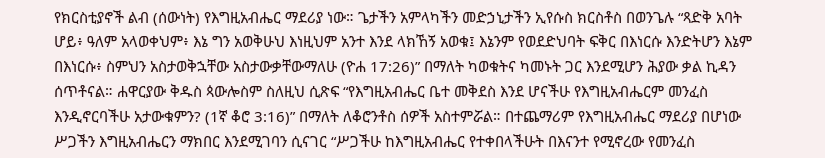የክርስቲያኖች ልብ (ሰውነት) የእግዚአብሔር ማደሪያ ነው። ጌታችን አምላካችን መድኃኒታችን ኢየሱስ ክርስቶስ በወንጌሉ “ጻድቅ አባት ሆይ፥ ዓለም አላወቀህም፥ እኔ ግን አወቅሁህ እነዚህም አንተ እንደ ላክኸኝ አወቁ፤ እኔንም የወደድህባት ፍቅር በእነርሱ እንድትሆን እኔም በእነርሱ፥ ስምህን አስታወቅኋቸው አስታውቃቸውማለሁ (ዮሐ 17:26)” በማለት ካወቁትና ካመኑት ጋር እንደሚሆን ሕያው ቃል ኪዳን ሰጥቶናል። ሐዋርያው ቅዱስ ጳውሎስም ስለዚህ ሲጽፍ “የእግዚአብሔር ቤተ መቅደስ እንደ ሆናችሁ የእግዚአብሔርም መንፈስ እንዲኖርባችሁ አታውቁምን? (1ኛ ቆሮ 3:16)” በማለት ለቆሮንቶስ ሰዎች አስተምሯል። በተጨማሪም የእግዚአብሔር ማደሪያ በሆነው ሥጋችን እግዚአብሔርን ማክበር እንደሚገባን ሲናገር “ሥጋችሁ ከእግዚአብሔር የተቀበላችሁት በእናንተ የሚኖረው የመንፈስ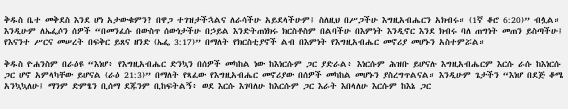ቅዱስ ቤተ መቅደስ እንደ ሆነ አታውቁምን? በዋጋ ተገዝታችኋልና ለራሳችሁ አይደላችሁም፤ ስለዚህ በሥጋችሁ እግዚአብሔርን አክብሩ። (1ኛ ቆሮ 6:20)” ብሏል። እንዲሁም ለኤፌሶን ሰዎች “በመንፈሱ በውስጥ ሰውነታችሁ በኃይል እንድትጠነክሩ ክርስቶስም በልባችሁ በእምነት እንዲኖር እንደ ክብሩ ባለ ጠግነት መጠን ይስጣችሁ፤ የእናንተ ሥርና መሠረት በፍቅር ይጸና ዘንድ (ኤፌ 3:17)” በማለት የክርስቲያኖች ልብ በእምነት የእግዚአብሔር መኖሪያ መሆኑን አስተምሯል።

ቅዱስ ዮሐንስም በራዕዩ “እነሆ፥ የእግዚአብሔር ድንኳን በሰዎች መካከል ነው ከእነርሱም ጋር ያድራል፥ እነርሱም ሕዝቡ ይሆናሉ እግዚአብሔርም እርሱ ራሱ ከእነርሱ ጋር ሆኖ አምላካቸው ይሆናል (ራዕ 21:3)” በማለት የጻፈው የእግዚአብሔር መኖሪያው በሰዎች መካከል መሆኑን ያስረግጥልናል። እንዲሁም ጌታችን “እነሆ በደጅ ቆሜ አንኳኳለሁ፤ ማንም ድምፄን ቢሰማ ደጁንም ቢከፍትልኝ፥ ወደ እርሱ እገባለሁ ከእርሱም ጋር እራት እበላለሁ እርሱም ከእኔ ጋር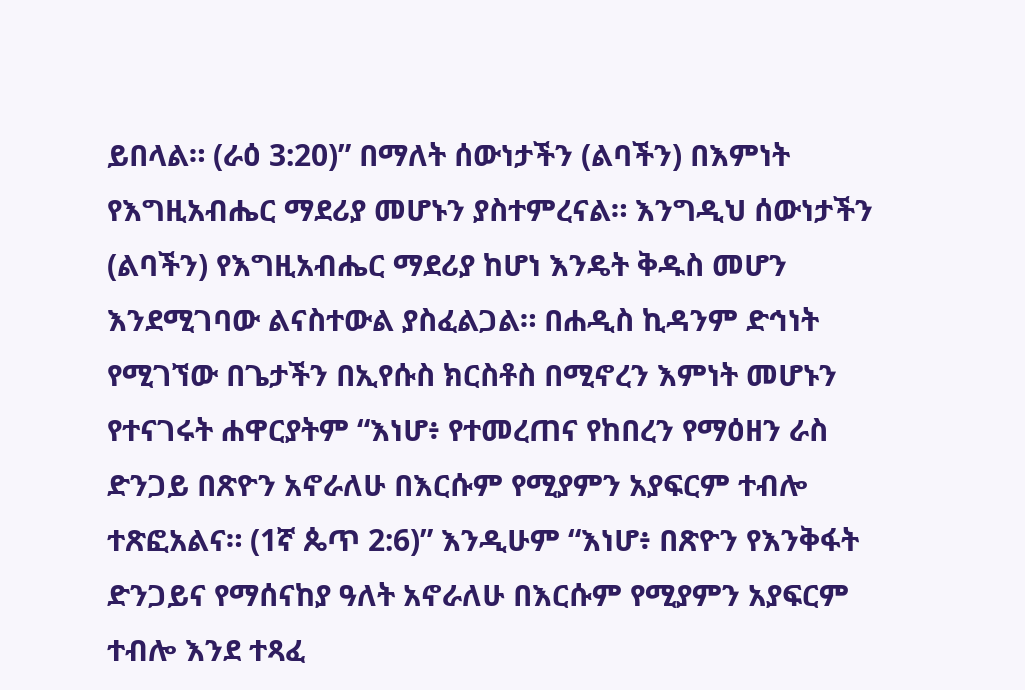ይበላል። (ራዕ 3:20)” በማለት ሰውነታችን (ልባችን) በእምነት የእግዚአብሔር ማደሪያ መሆኑን ያስተምረናል። እንግዲህ ሰውነታችን (ልባችን) የእግዚአብሔር ማደሪያ ከሆነ እንዴት ቅዱስ መሆን እንደሚገባው ልናስተውል ያስፈልጋል። በሐዲስ ኪዳንም ድኅነት የሚገኘው በጌታችን በኢየሱስ ክርስቶስ በሚኖረን እምነት መሆኑን የተናገሩት ሐዋርያትም “እነሆ፥ የተመረጠና የከበረን የማዕዘን ራስ ድንጋይ በጽዮን አኖራለሁ በእርሱም የሚያምን አያፍርም ተብሎ ተጽፎአልና። (1ኛ ጴጥ 2:6)” እንዲሁም “እነሆ፥ በጽዮን የእንቅፋት ድንጋይና የማሰናከያ ዓለት አኖራለሁ በእርሱም የሚያምን አያፍርም ተብሎ እንደ ተጻፈ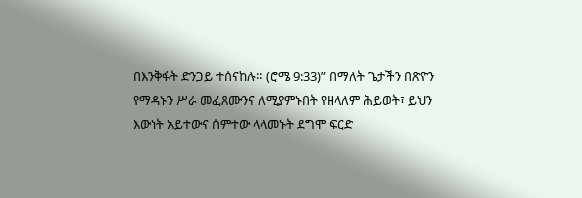በእንቅፋት ድንጋይ ተሰናከሉ። (ሮሜ 9:33)” በማለት ጌታችን በጽዮን የማዳኑን ሥራ መፈጸሙንና ለሚያምኑበት የዘላለም ሕይወት፣ ይህን እውነት አይተውና ሰምተው ላላመኑት ደግሞ ፍርድ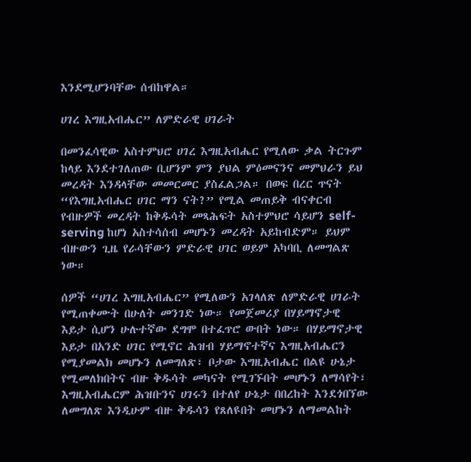እንደሚሆንባቸው ሰብከዋል።

ሀገረ እግዚአብሔር” ለምድራዊ ሀገራት

በመንፈሳዊው አስተምህሮ ሀገረ እግዚአብሔር የሚለው ቃል ትርጉም ከላይ እንደተገለጠው ቢሆንም ምን ያህል ምዕመናንና መምህራን ይህ መረዳት እንዳላቸው መመርመር ያስፈልጋል። በወፍ በረር ጥናት “የእግዚአብሔር ሀገር ማን ናት?” የሚል መጠይቅ ብናቀርብ የብዙዎች መረዳት ከቅዱሳት መጻሕፍት አስተምህሮ ሳይሆን self-serving ከሆነ አስተሳሰብ መሆኑን መረዳት አይከብድም። ይህም ብዙውን ጊዜ የራሳቸውን ምድራዊ ሀገር ወይም አካባቢ ለመግልጽ ነው።

ሰዎች “ሀገረ እግዚአብሔር” የሚለውን አገላለጽ ለምድራዊ ሀገራት የሚጠቀሙት በሁለት መንገድ ነው። የመጀመሪያ በሃይማኖታዊ እይታ ሲሆን ሁሉተኛው ደግሞ በተፈጥሮ ውበት ነው። በሃይማኖታዊ እይታ በአንድ ሀገር የሚኖር ሕዝብ ሃይማኖተኛና እግዚአብሔርን የሚያመልክ መሆኑን ለመግለጽ፣ ቦታው እግዚአብሔር በልዩ ሁኔታ የሚመለክበትና ብዙ ቅዱሳት መካናት የሚገኙበት መሆኑን ለማሳየት፣ እግዚአብሔርም ሕዝቡንና ሀገሩን በተለየ ሁኔታ በበረከት እንደጎበኘው ለመግለጽ እንዲሁም ብዙ ቅዱሳን የጸለዩበት መሆኑን ለማመልከት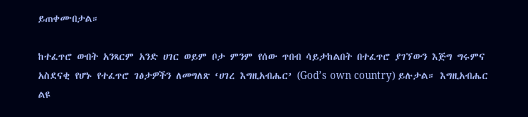ይጠቀሙበታል።

ከተፈጥሮ ውበት አንጻርም አንድ ሀገር ወይም ቦታ ምንም የሰው ጥበብ ሳይታከልበት በተፈጥሮ ያገኘውን እጅግ ግሩምና አስደናቂ የሆኑ የተፈጥሮ ገፅታዎችን ለመግለጽ ‘ሀገረ እግዚአብሔር’ (God’s own country) ይሉታል። እግዚአብሔር ልዩ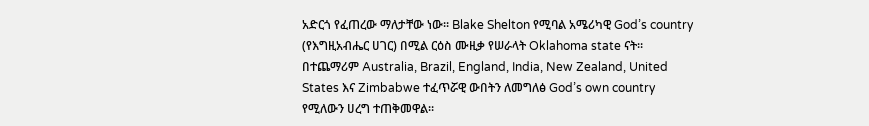አድርጎ የፈጠረው ማለታቸው ነው። Blake Shelton የሚባል አሜሪካዊ God’s country (የእግዚአብሔር ሀገር) በሚል ርዕስ ሙዚቃ የሠራላት Oklahoma state ናት። በተጨማሪም Australia, Brazil, England, India, New Zealand, United States እና Zimbabwe ተፈጥሯዊ ውበትን ለመግለፅ God’s own country የሚለውን ሀረግ ተጠቅመዋል።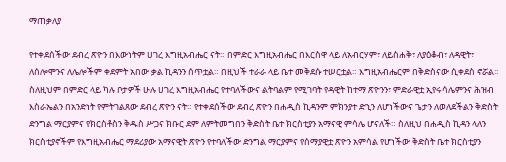ማጠቃለያ

የተቀደሰችው ደብረ ጽዮን በእውነትም ሀገረ እግዚአብሔር ናት። በምድር እግዚአብሔር በእርስዋ ላይ ለአብርሃም፣ ለይስሐቅ፣ ለያዕቆብ፣ ለዳዊት፣ ለሰሎሞንና ለሌሎችም ቀደምት አበው ቃል ኪዳንን ሰጥቷል። በዚህች ተራራ ላይ ቤተ መቅደሱ ተሠርቷል። እግዚአብሔርም በቅድስናው ሲቀደስ ኖሯል። ስለዚህም በምድር ላይ ካሉ ቦታዎች ሁሉ ሀገረ እግዚአብሔር የተባለችውና ልትባልም የሚገባት የዳዊት ከተማ ጽዮንን፣ ምድራዊቷ ኢየሩሳሌምንና ሕዝብ እስራኤልን በአንድነት የምትገልጸው ደብረ ጽዮን ናት። የተቀደሰችው ደብረ ጽዮን በሐዲስ ኪዳንም ምክንያተ ድኂን ለሆነችውና ጌታን ለወለደችልን ቅድስት ድንግል ማርያምና የክርስቶስን ቅዱስ ሥጋና ክቡር ደም ለምትመግበን ቅድስት ቤተ ክርስቲያን አማናዊ ምሳሌ ሆናለች። ስለዚህ በሐዲስ ኪዳን ላለን ክርስቲያኖችም የእግዚአብሔር ማደሪያው አማናዊት ጽዮን የተባለችው ድንግል ማርያምና የሰማያዊቷ ጽዮን አምሳል የሆነችው ቅድስት ቤተ ክርስቲያን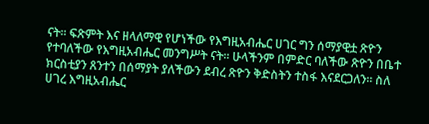ናት። ፍጽምት እና ዘላለማዊ የሆነችው የእግዚአብሔር ሀገር ግን ሰማያዊቷ ጽዮን የተባለችው የእግዚአብሔር መንግሥት ናት። ሁላችንም በምድር ባለችው ጽዮን በቤተ ክርስቲያን ጸንተን በሰማያት ያለችውን ደብረ ጽዮን ቅድስትን ተስፋ እናደርጋለን። ስለ ሀገረ እግዚአብሔር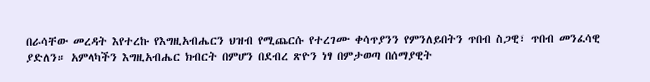በራሳቸው መረዳት እየተረኩ የእግዚአብሔርን ህዝብ የሚጨርሱ የተረገሙ ቀሳጥያንን የምንለይበትን ጥበብ ስጋዊ፣ ጥበብ መንፈሳዊ ያድለን። አምላካችን እግዚአብሔር ክብርት በምሆን በደብረ ጽዮን ነፃ በምታወጣ በሰማያዊት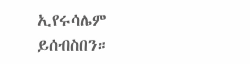ኢየሩሳሌም ይሰብስበን።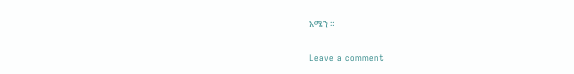አሜን ።

Leave a comment